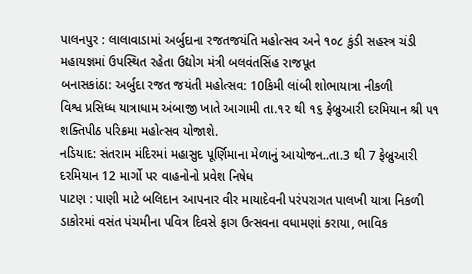પાલનપુર : લાલાવાડામાં અર્બુદાના રજતજયંતિ મહોત્સવ અને ૧૦૮ કુંડી સહસ્ત્ર ચંડી મહાયજ્ઞમાં ઉપસ્થિત રહેતા ઉદ્યોગ મંત્રી બલવંતસિંહ રાજપૂત
બનાસકાંઠા: અર્બુદા રજત જયંતી મહોત્સવ: 10કિમી લાંબી શોભાયાત્રા નીકળી
વિશ્વ પ્રસિધ્ધ યાત્રાધામ અંબાજી ખાતે આગામી તા.૧૨ થી ૧૬ ફેબ્રુઆરી દરમિયાન શ્રી ૫૧ શક્તિપીઠ પરિક્રમા મહોત્સવ યોજાશે.
નડિયાદ: સંતરામ મંદિરમાં મહાસુદ પૂર્ણિમાના મેળાનું આયોજન..તા.3 થી 7 ફેબ્રુઆરી દરમિયાન 12 માર્ગો પર વાહનોનો પ્રવેશ નિષેધ
પાટણ : પાણી માટે બલિદાન આપનાર વીર માયાદેવની પરંપરાગત પાલખી યાત્રા નિકળી
ડાકોરમાં વસંત પંચમીના પવિત્ર દિવસે ફાગ ઉત્સવના વધામણાં કરાયા, ભાવિક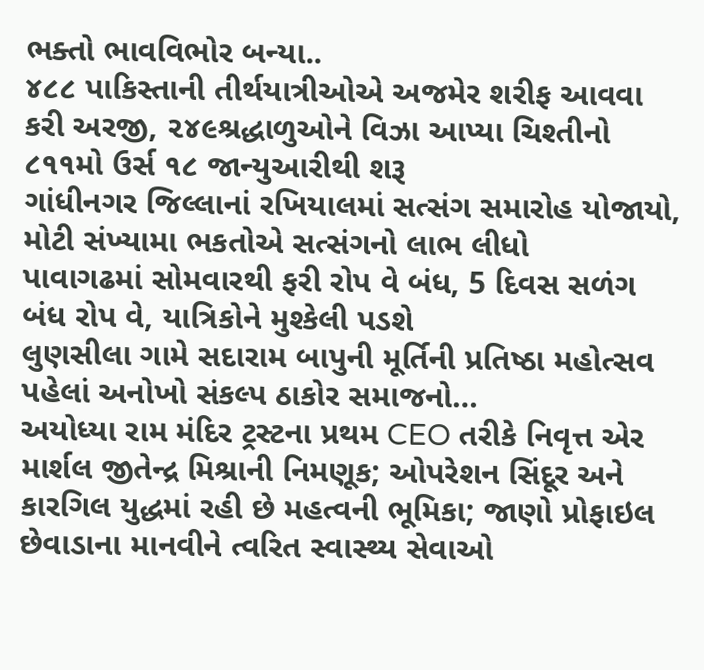ભક્તો ભાવવિભોર બન્યા..
૪૮૮ પાકિસ્તાની તીર્થયાત્રીઓએ અજમેર શરીફ આવવા કરી અરજી, ૨૪૯શ્રદ્ધાળુઓને વિઝા આપ્યા ચિશ્તીનો ૮૧૧મો ઉર્સ ૧૮ જાન્યુઆરીથી શરૂ
ગાંધીનગર જિલ્લાનાં રખિયાલમાં સત્સંગ સમારોહ યોજાયો, મોટી સંખ્યામા ભકતોએ સત્સંગનો લાભ લીધો
પાવાગઢમાં સોમવારથી ફરી રોપ વે બંધ, 5 દિવસ સળંગ બંધ રોપ વે, યાત્રિકોને મુશ્કેલી પડશે
લુણસીલા ગામે સદારામ બાપુની મૂર્તિની પ્રતિષ્ઠા મહોત્સવ પહેલાં અનોખો સંકલ્પ ઠાકોર સમાજનો…
અયોધ્યા રામ મંદિર ટ્રસ્ટના પ્રથમ CEO તરીકે નિવૃત્ત એર માર્શલ જીતેન્દ્ર મિશ્રાની નિમણૂક; ઓપરેશન સિંદૂર અને કારગિલ યુદ્ધમાં રહી છે મહત્વની ભૂમિકા; જાણો પ્રોફાઇલ
છેવાડાના માનવીને ત્વરિત સ્વાસ્થ્ય સેવાઓ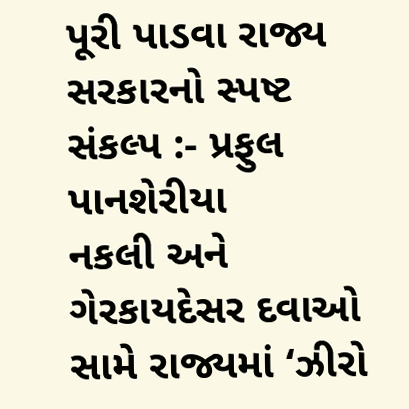પૂરી પાડવા રાજ્ય સરકારનો સ્પષ્ટ સંકલ્પ :- પ્રફુલ પાનશેરીયા
નકલી અને ગેરકાયદેસર દવાઓ સામે રાજ્યમાં ‘ઝીરો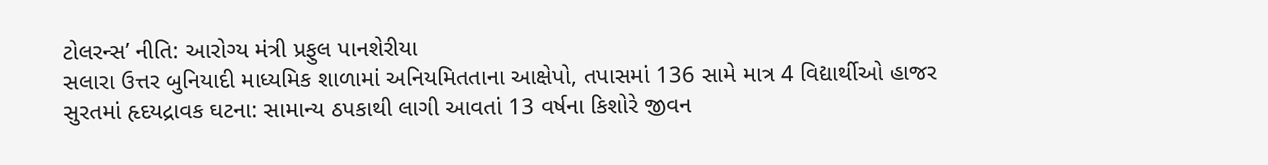ટોલરન્સ’ નીતિ: આરોગ્ય મંત્રી પ્રફુલ પાનશેરીયા
સલારા ઉત્તર બુનિયાદી માધ્યમિક શાળામાં અનિયમિતતાના આક્ષેપો, તપાસમાં 136 સામે માત્ર 4 વિદ્યાર્થીઓ હાજર
સુરતમાં હૃદયદ્રાવક ઘટના: સામાન્ય ઠપકાથી લાગી આવતાં 13 વર્ષના કિશોરે જીવન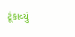ટૂંકાવ્યું